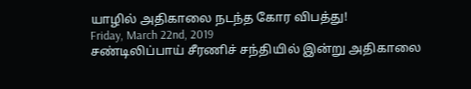யாழில் அதிகாலை நடந்த கோர விபத்து!
Friday, March 22nd, 2019
சண்டிலிப்பாய் சீரணிச் சந்தியில் இன்று அதிகாலை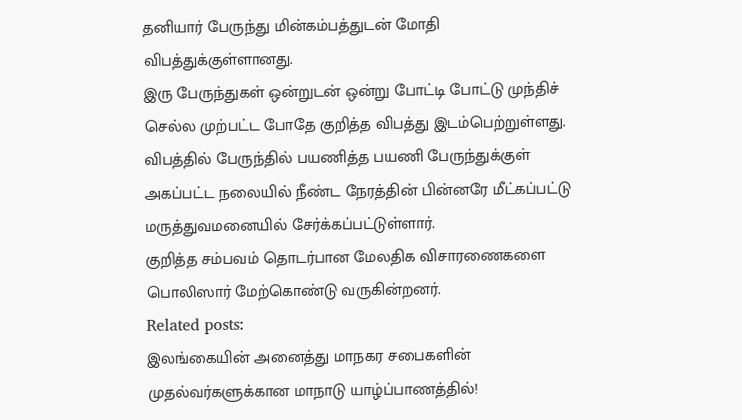தனியார் பேருந்து மின்கம்பத்துடன் மோதி விபத்துக்குள்ளானது.
இரு பேருந்துகள் ஒன்றுடன் ஒன்று போட்டி போட்டு முந்திச் செல்ல முற்பட்ட போதே குறித்த விபத்து இடம்பெற்றுள்ளது.
விபத்தில் பேருந்தில் பயணித்த பயணி பேருந்துக்குள் அகப்பட்ட நலையில் நீண்ட நேரத்தின் பின்னரே மீட்கப்பட்டு மருத்துவமனையில் சேர்க்கப்பட்டுள்ளார்.
குறித்த சம்பவம் தொடர்பான மேலதிக விசாரணைகளை பொலிஸார் மேற்கொண்டு வருகின்றனர்.
Related posts:
இலங்கையின் அனைத்து மாநகர சபைகளின் முதல்வர்களுக்கான மாநாடு யாழ்ப்பாணத்தில்!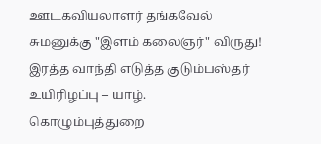ஊடகவியலாளர் தங்கவேல் சுமனுக்கு "இளம் கலைஞர்" விருது!
இரத்த வாந்தி எடுத்த குடும்பஸ்தர் உயிரிழப்பு – யாழ். கொழும்புத்துறை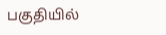பகுதியில்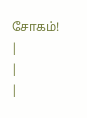சோகம்!
|
|
|